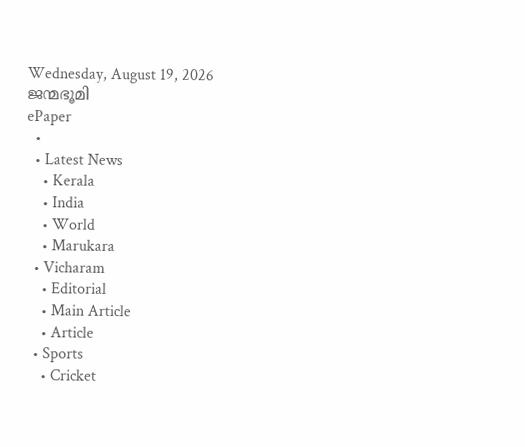Wednesday, August 19, 2026
ജന്മഭൂമി
ePaper
  •
  • Latest News
    • Kerala
    • India
    • World
    • Marukara
  • Vicharam
    • Editorial
    • Main Article
    • Article
  • Sports
    • Cricket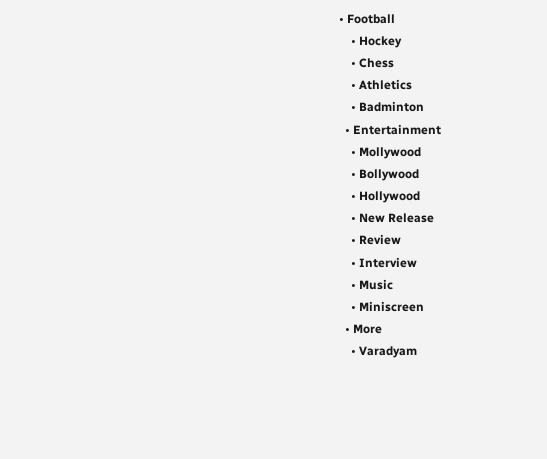• Football
    • Hockey
    • Chess
    • Athletics
    • Badminton
  • Entertainment
    • Mollywood
    • Bollywood
    • Hollywood
    • New Release
    • Review
    • Interview
    • Music
    • Miniscreen
  • More
    • Varadyam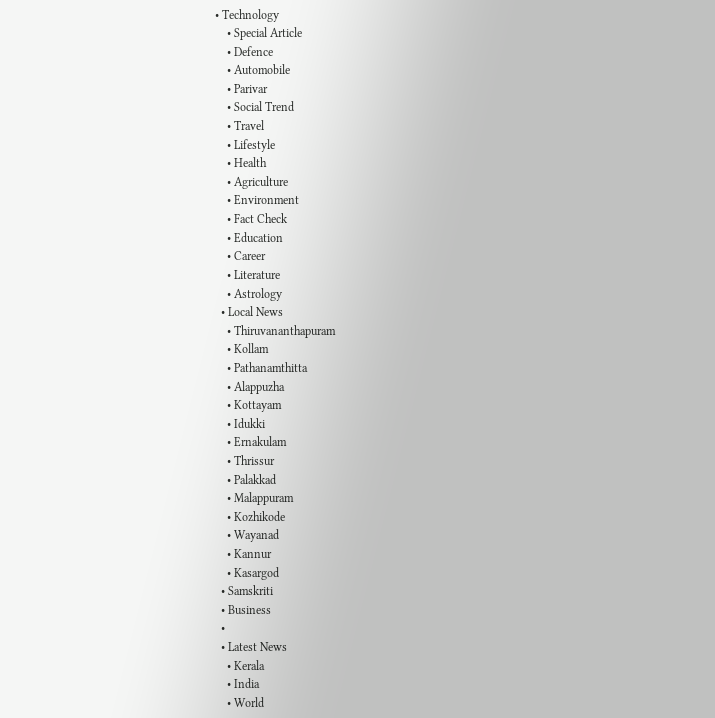• Technology
    • Special Article
    • Defence
    • Automobile
    • Parivar
    • Social Trend
    • Travel
    • Lifestyle
    • Health
    • Agriculture
    • Environment
    • Fact Check
    • Education
    • Career
    • Literature
    • Astrology
  • Local News
    • Thiruvananthapuram
    • Kollam
    • Pathanamthitta
    • Alappuzha
    • Kottayam
    • Idukki
    • Ernakulam
    • Thrissur
    • Palakkad
    • Malappuram
    • Kozhikode
    • Wayanad
    • Kannur
    • Kasargod
  • Samskriti
  • Business
  •
  • Latest News
    • Kerala
    • India
    • World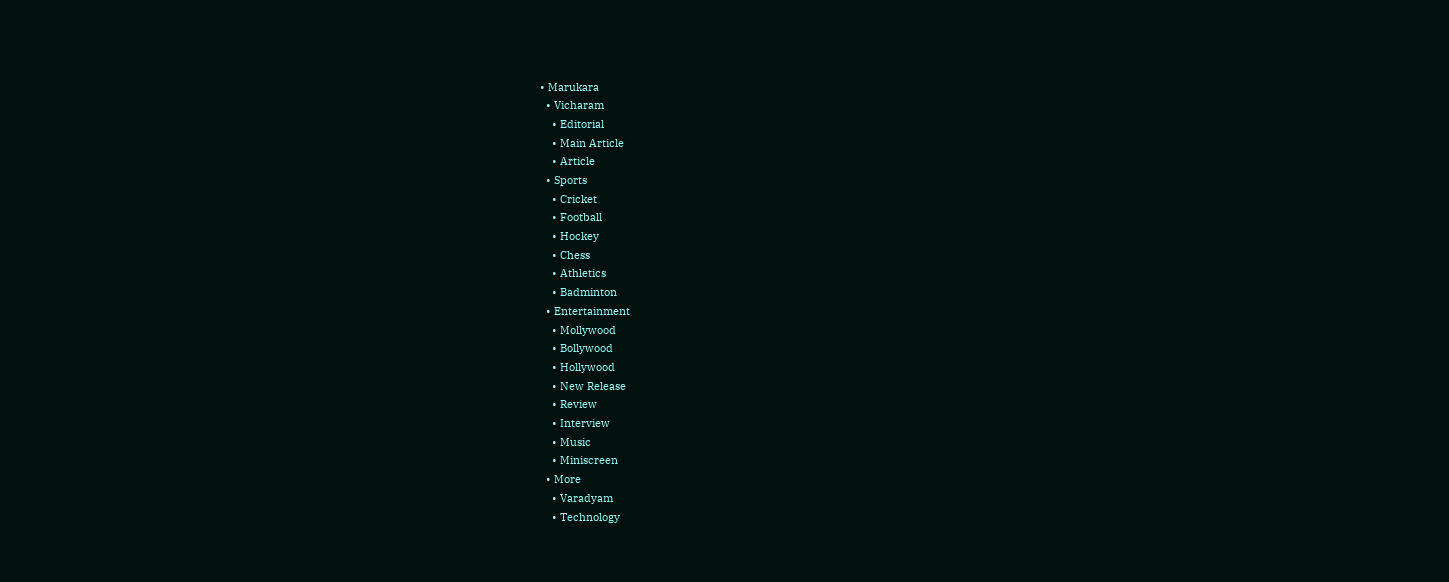• Marukara
  • Vicharam
    • Editorial
    • Main Article
    • Article
  • Sports
    • Cricket
    • Football
    • Hockey
    • Chess
    • Athletics
    • Badminton
  • Entertainment
    • Mollywood
    • Bollywood
    • Hollywood
    • New Release
    • Review
    • Interview
    • Music
    • Miniscreen
  • More
    • Varadyam
    • Technology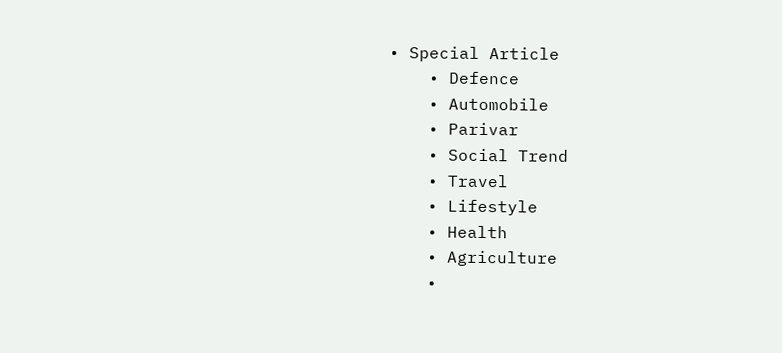• Special Article
    • Defence
    • Automobile
    • Parivar
    • Social Trend
    • Travel
    • Lifestyle
    • Health
    • Agriculture
    •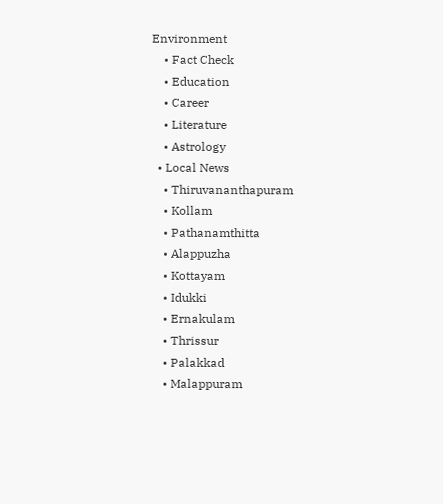Environment
    • Fact Check
    • Education
    • Career
    • Literature
    • Astrology
  • Local News
    • Thiruvananthapuram
    • Kollam
    • Pathanamthitta
    • Alappuzha
    • Kottayam
    • Idukki
    • Ernakulam
    • Thrissur
    • Palakkad
    • Malappuram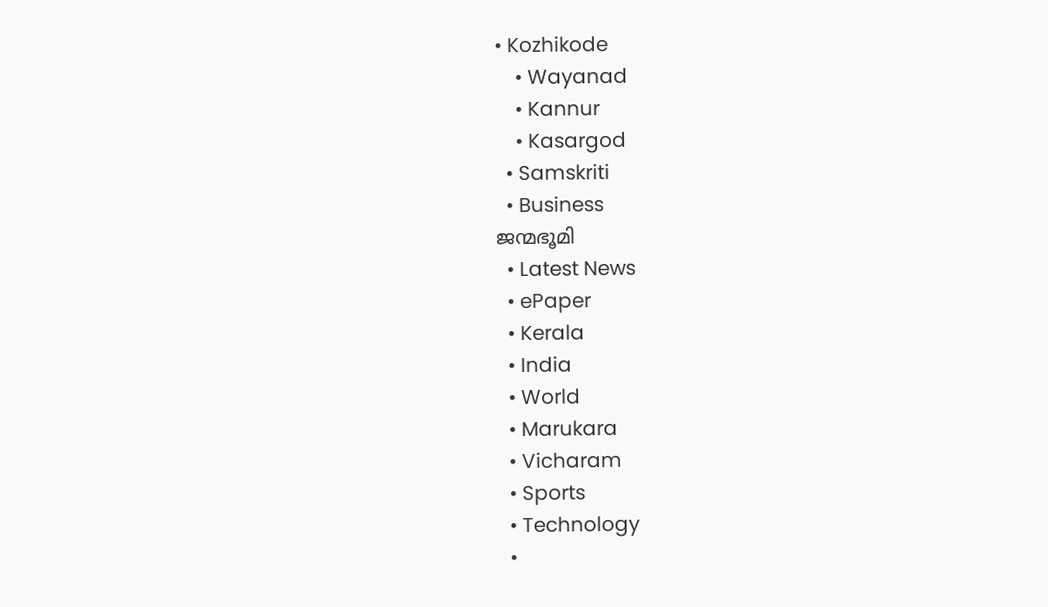• Kozhikode
    • Wayanad
    • Kannur
    • Kasargod
  • Samskriti
  • Business
ജന്മഭൂമി
  • Latest News
  • ePaper
  • Kerala
  • India
  • World
  • Marukara
  • Vicharam
  • Sports
  • Technology
  •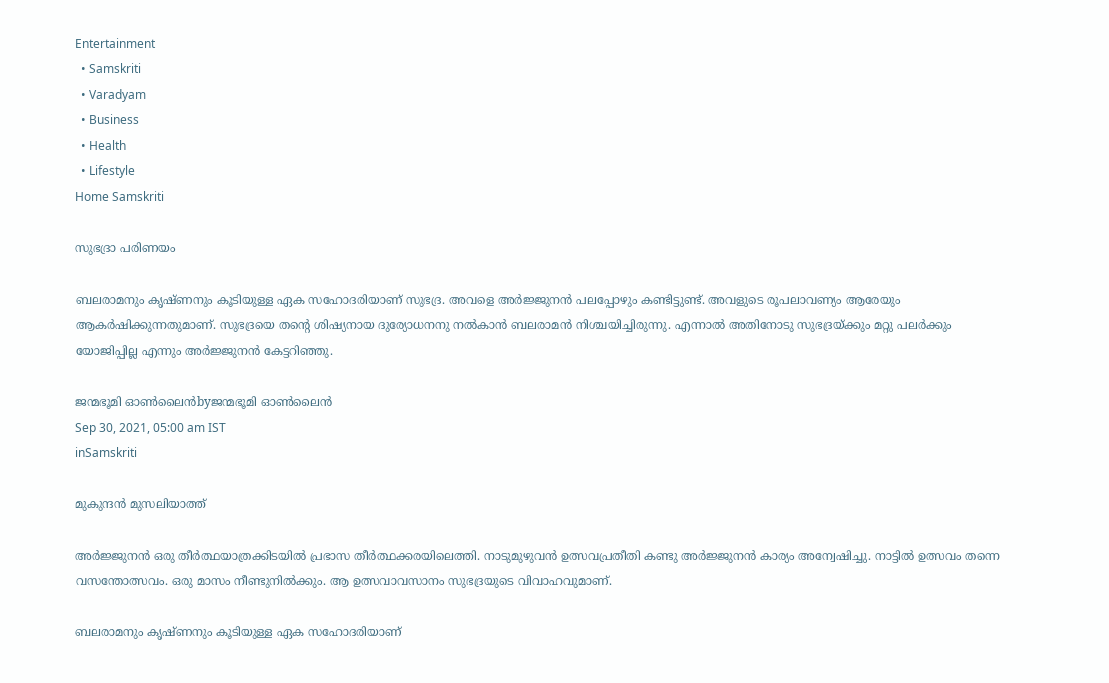Entertainment
  • Samskriti
  • Varadyam
  • Business
  • Health
  • Lifestyle
Home Samskriti

സുഭദ്രാ പരിണയം

ബലരാമനും കൃഷ്ണനും കൂടിയുള്ള ഏക സഹോദരിയാണ് സുഭദ്ര. അവളെ അര്‍ജ്ജുനന്‍ പലപ്പോഴും കണ്ടിട്ടുണ്ട്. അവളുടെ രൂപലാവണ്യം ആരേയും ആകര്‍ഷിക്കുന്നതുമാണ്. സുഭദ്രയെ തന്റെ ശിഷ്യനായ ദുര്യോധനനു നല്‍കാന്‍ ബലരാമന്‍ നിശ്ചയിച്ചിരുന്നു. എന്നാല്‍ അതിനോടു സുഭദ്രയ്‌ക്കും മറ്റു പലര്‍ക്കും യോജിപ്പില്ല എന്നും അര്‍ജ്ജുനന്‍ കേട്ടറിഞ്ഞു.

ജന്മഭൂമി ഓണ്‍ലൈന്‍byജന്മഭൂമി ഓണ്‍ലൈന്‍
Sep 30, 2021, 05:00 am IST
inSamskriti

മുകുന്ദന്‍ മുസലിയാത്ത്

അര്‍ജ്ജുനന്‍ ഒരു തീര്‍ത്ഥയാത്രക്കിടയില്‍ പ്രഭാസ തീര്‍ത്ഥക്കരയിലെത്തി. നാടുമുഴുവന്‍ ഉത്സവപ്രതീതി കണ്ടു അര്‍ജ്ജുനന്‍ കാര്യം അന്വേഷിച്ചു. നാട്ടില്‍ ഉത്സവം തന്നെ വസന്തോത്സവം. ഒരു മാസം നീണ്ടുനില്‍ക്കും. ആ ഉത്സവാവസാനം സുഭദ്രയുടെ വിവാഹവുമാണ്.

ബലരാമനും കൃഷ്ണനും കൂടിയുള്ള ഏക സഹോദരിയാണ്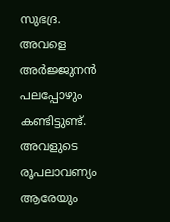സുഭദ്ര. അവളെ അര്‍ജ്ജുനന്‍ പലപ്പോഴും കണ്ടിട്ടുണ്ട്. അവളുടെ രൂപലാവണ്യം ആരേയും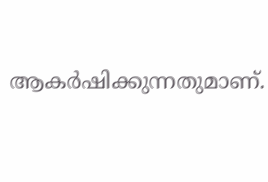ആകര്‍ഷിക്കുന്നതുമാണ്.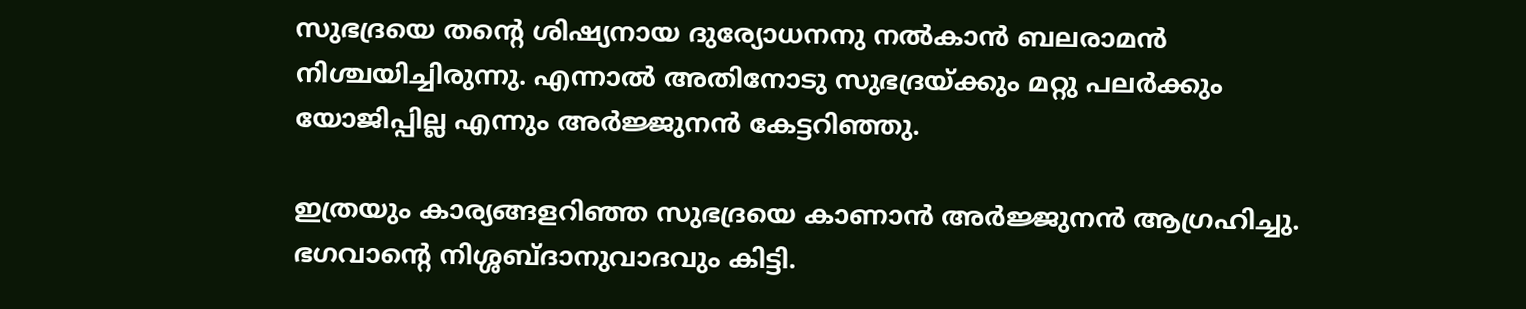സുഭദ്രയെ തന്റെ ശിഷ്യനായ ദുര്യോധനനു നല്‍കാന്‍ ബലരാമന്‍ നിശ്ചയിച്ചിരുന്നു. എന്നാല്‍ അതിനോടു സുഭദ്രയ്‌ക്കും മറ്റു പലര്‍ക്കും യോജിപ്പില്ല എന്നും അര്‍ജ്ജുനന്‍ കേട്ടറിഞ്ഞു.

ഇത്രയും കാര്യങ്ങളറിഞ്ഞ സുഭദ്രയെ കാണാന്‍ അര്‍ജ്ജുനന്‍ ആഗ്രഹിച്ചു. ഭഗവാന്റെ നിശ്ശബ്ദാനുവാദവും കിട്ടി.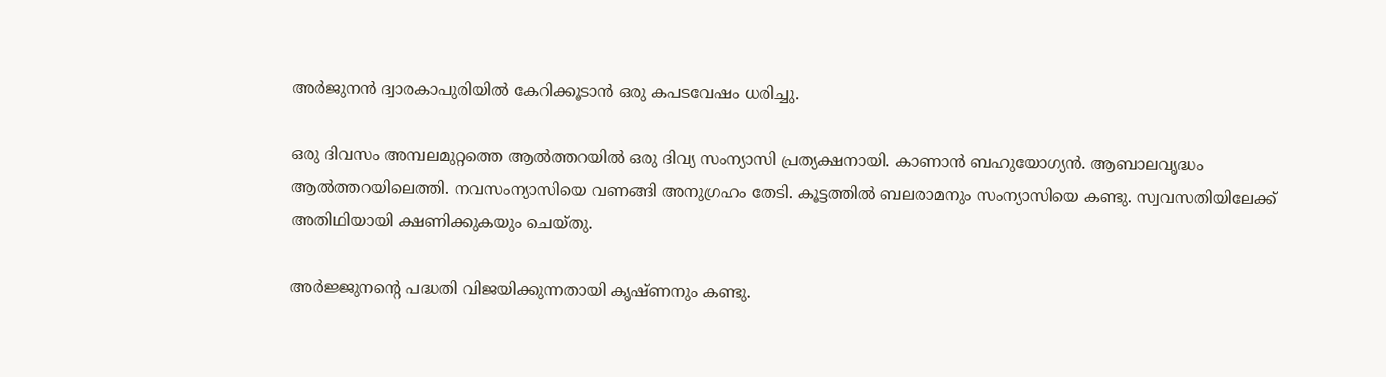അര്‍ജുനന്‍ ദ്വാരകാപുരിയില്‍ കേറിക്കൂടാന്‍ ഒരു കപടവേഷം ധരിച്ചു.

ഒരു ദിവസം അമ്പലമുറ്റത്തെ ആല്‍ത്തറയില്‍ ഒരു ദിവ്യ സംന്യാസി പ്രത്യക്ഷനായി. കാണാന്‍ ബഹുയോഗ്യന്‍. ആബാലവൃദ്ധം ആല്‍ത്തറയിലെത്തി. നവസംന്യാസിയെ വണങ്ങി അനുഗ്രഹം തേടി. കൂട്ടത്തില്‍ ബലരാമനും സംന്യാസിയെ കണ്ടു. സ്വവസതിയിലേക്ക് അതിഥിയായി ക്ഷണിക്കുകയും ചെയ്തു.

അര്‍ജ്ജുനന്റെ പദ്ധതി വിജയിക്കുന്നതായി കൃഷ്ണനും കണ്ടു.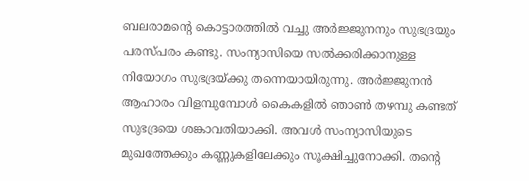ബലരാമന്റെ കൊട്ടാരത്തില്‍ വച്ചു അര്‍ജ്ജുനനും സുഭദ്രയും പരസ്പരം കണ്ടു. സംന്യാസിയെ സല്‍ക്കരിക്കാനുള്ള നിയോഗം സുഭദ്രയ്‌ക്കു തന്നെയായിരുന്നു. അര്‍ജ്ജുനന്‍ ആഹാരം വിളമ്പുമ്പോള്‍ കൈകളില്‍ ഞാണ്‍ തഴമ്പു കണ്ടത് സുഭദ്രയെ ശങ്കാവതിയാക്കി. അവള്‍ സംന്യാസിയുടെ മുഖത്തേക്കും കണ്ണുകളിലേക്കും സൂക്ഷിച്ചുനോക്കി. തന്റെ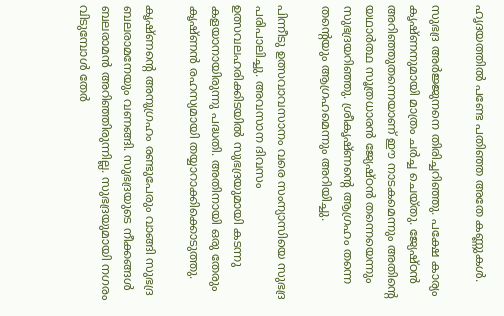ഹൃദയത്തില്‍ പണ്ടേ പതിഞ്ഞ അതേ കണ്ണുകള്‍.

സുഭദ്ര അര്‍ജ്ജുനനെ തിരിച്ചറിഞ്ഞു. പക്ഷേ കാര്യം കൃഷ്ണനുമായി മാത്രം ചര്‍ച്ച ചെയ്തു. ജ്യേഷ്ഠന്‍ അറിഞ്ഞുതന്നെയാണ് ഈ നാടകമെന്നും അതിന്റെ യഥാര്‍ത്ഥ സൂത്രധാരന്‍ ജ്യേഷ്ഠന്‍ തന്നെയെന്നും സുഭദ്രയറിഞ്ഞു. ശ്രീകൃഷ്ണന്റെ ആഗ്രഹം തന്നെ തന്റെയും ആഗ്രഹമെന്നും അറിയിച്ചു.

പിന്നീടു ഉത്സവാവസാനം വരെ സംന്യാസിയെ സുഭദ്ര പരിപാലിച്ചു. അവസാന ദിവസം ഉത്സവലഹരിക്കിടയില്‍ സുഭദ്രയുമായി കടന്നു കളയാനായിരുന്നു പദ്ധതി. അതിനായി ഒരു തേരും കൃഷ്ണന്‍ രഹസ്യമായി തയ്യാറാക്കിക്കൊടുത്തു.

കൃഷ്ണന്റെ അനുഗ്രഹം രണ്ടുപേരും വാങ്ങി സുഭദ്ര ബലരാമനേയും വണങ്ങി. സുഭദ്രയുടെ നീക്കങ്ങള്‍ ബലരാമന്‍ അറിഞ്ഞിരുന്നില്ല. സുഭദ്രയുമായി നഗരം വിടുമ്പോള്‍ തേര്‍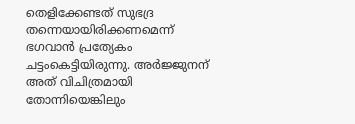തെളിക്കേണ്ടത് സുഭദ്ര തന്നെയായിരിക്കണമെന്ന് ഭഗവാന്‍ പ്രത്യേകം ചട്ടംകെട്ടിയിരുന്നു. അര്‍ജ്ജുനന് അത് വിചിത്രമായി തോന്നിയെങ്കിലും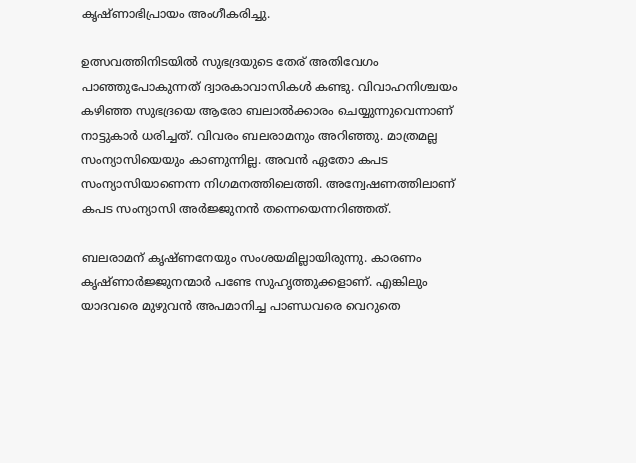കൃഷ്ണാഭിപ്രായം അംഗീകരിച്ചു.

ഉത്സവത്തിനിടയില്‍ സുഭദ്രയുടെ തേര് അതിവേഗം പാഞ്ഞുപോകുന്നത് ദ്വാരകാവാസികള്‍ കണ്ടു. വിവാഹനിശ്ചയം കഴിഞ്ഞ സുഭദ്രയെ ആരോ ബലാല്‍ക്കാരം ചെയ്യുന്നുവെന്നാണ് നാട്ടുകാര്‍ ധരിച്ചത്. വിവരം ബലരാമനും അറിഞ്ഞു. മാത്രമല്ല സംന്യാസിയെയും കാണുന്നില്ല. അവന്‍ ഏതോ കപട സംന്യാസിയാണെന്ന നിഗമനത്തിലെത്തി. അന്വേഷണത്തിലാണ് കപട സംന്യാസി അര്‍ജ്ജുനന്‍ തന്നെയെന്നറിഞ്ഞത്.

ബലരാമന് കൃഷ്ണനേയും സംശയമില്ലായിരുന്നു. കാരണം കൃഷ്ണാര്‍ജ്ജുനന്മാര്‍ പണ്ടേ സുഹൃത്തുക്കളാണ്. എങ്കിലും യാദവരെ മുഴുവന്‍ അപമാനിച്ച പാണ്ഡവരെ വെറുതെ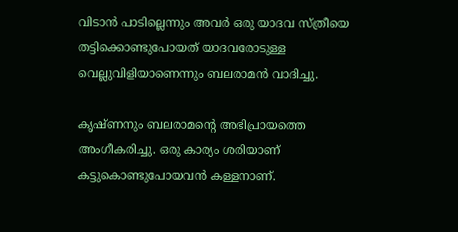വിടാന്‍ പാടില്ലെന്നും അവര്‍ ഒരു യാദവ സ്ത്രീയെ തട്ടിക്കൊണ്ടുപോയത് യാദവരോടുള്ള വെല്ലുവിളിയാണെന്നും ബലരാമന്‍ വാദിച്ചു.

കൃഷ്ണനും ബലരാമന്റെ അഭിപ്രായത്തെ അംഗീകരിച്ചു. ഒരു കാര്യം ശരിയാണ് കട്ടുകൊണ്ടുപോയവന്‍ കള്ളനാണ്.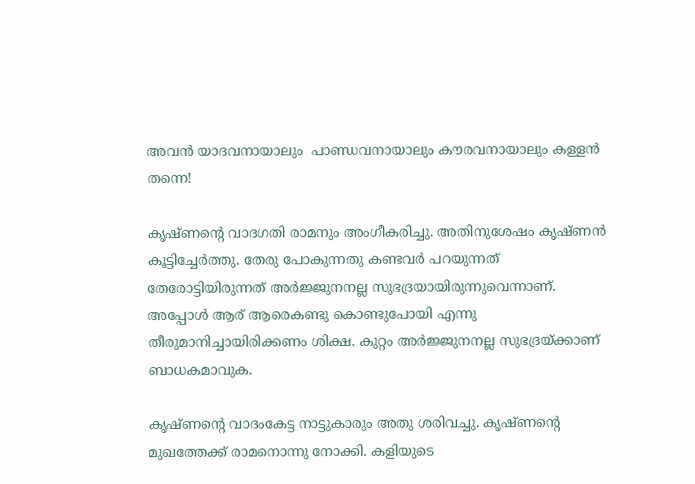അവന്‍ യാദവനായാലും  പാണ്ഡവനായാലും കൗരവനായാലും കള്ളന്‍ തന്നെ!

കൃഷ്ണന്റെ വാദഗതി രാമനും അംഗീകരിച്ചു. അതിനുശേഷം കൃഷ്ണന്‍ കൂട്ടിച്ചേര്‍ത്തു. തേരു പോകുന്നതു കണ്ടവര്‍ പറയുന്നത് തേരോട്ടിയിരുന്നത് അര്‍ജ്ജുനനല്ല സുഭദ്രയായിരുന്നുവെന്നാണ്. അപ്പോള്‍ ആര് ആരെകണ്ടു കൊണ്ടുപോയി എന്നു തീരുമാനിച്ചായിരിക്കണം ശിക്ഷ. കുറ്റം അര്‍ജ്ജുനനല്ല സുഭദ്രയ്‌ക്കാണ് ബാധകമാവുക.

കൃഷ്ണന്റെ വാദംകേട്ട നാട്ടുകാരും അതു ശരിവച്ചു. കൃഷ്ണന്റെ മുഖത്തേക്ക് രാമനൊന്നു നോക്കി. കളിയുടെ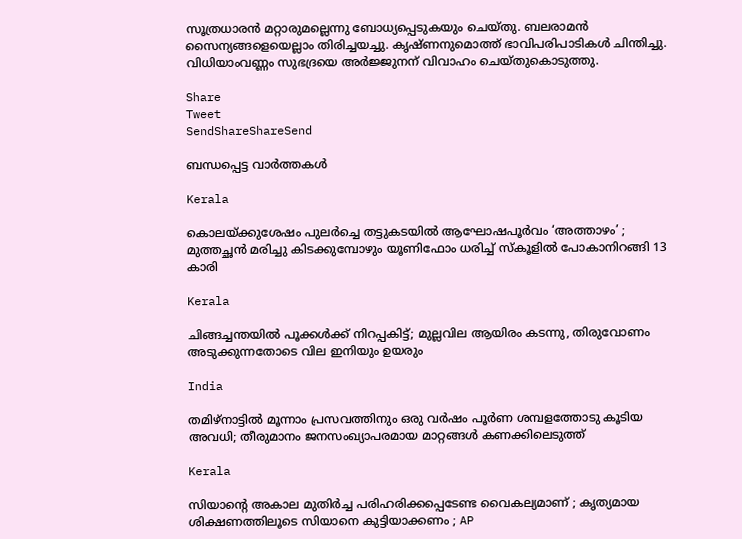സൂത്രധാരന്‍ മറ്റാരുമല്ലെന്നു ബോധ്യപ്പെടുകയും ചെയ്തു. ബലരാമന്‍ സൈന്യങ്ങളെയെല്ലാം തിരിച്ചയച്ചു. കൃഷ്ണനുമൊത്ത് ഭാവിപരിപാടികള്‍ ചിന്തിച്ചു. വിധിയാംവണ്ണം സുഭദ്രയെ അര്‍ജ്ജുനന് വിവാഹം ചെയ്തുകൊടുത്തു.

Share
Tweet
SendShareShareSend

ബന്ധപ്പെട്ട വാര്‍ത്തകള്‍

Kerala

കൊലയ്‌ക്കുശേഷം പുലർച്ചെ തട്ടുകടയിൽ ആഘോഷപൂർവം ‘അത്താഴം’ ; മുത്തച്ഛൻ മരിച്ചു കിടക്കുമ്പോഴും യൂണിഫോം ധരിച്ച് സ്കൂളിൽ പോകാനിറങ്ങി 13 കാരി

Kerala

ചിങ്ങച്ചന്തയില്‍ പൂക്കള്‍ക്ക് നിറപ്പകിട്ട്; മുല്ലവില ആയിരം കടന്നു, തിരുവോണം അടുക്കുന്നതോടെ വില ഇനിയും ഉയരും

India

തമിഴ്നാട്ടിൽ മൂന്നാം പ്രസവത്തിനും ഒരു വർഷം പൂർണ ശമ്പളത്തോടു കൂടിയ അവധി; തീരുമാനം ജനസംഖ്യാപരമായ മാറ്റങ്ങൾ കണക്കിലെടുത്ത്

Kerala

സിയാന്റെ അകാല മുതിര്‍ച്ച പരിഹരിക്കപ്പെടേണ്ട വൈകല്യമാണ് ; കൃത്യമായ ശിക്ഷണത്തിലൂടെ സിയാനെ കുട്ടിയാക്കണം ; AP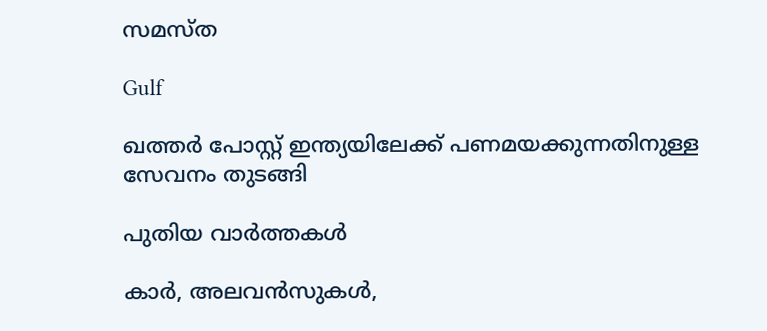സമസ്ത

Gulf

ഖത്തർ പോസ്റ്റ് ഇന്ത്യയിലേക്ക് പണമയക്കുന്നതിനുള്ള സേവനം തുടങ്ങി

പുതിയ വാര്‍ത്തകള്‍

കാർ, അലവൻസുകൾ,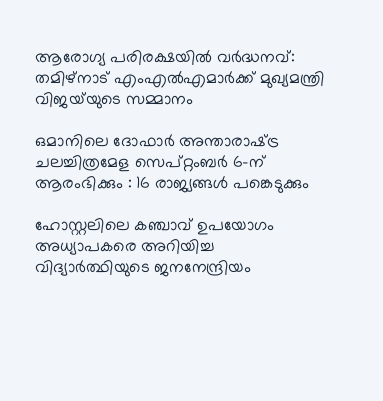ആരോഗ്യ പരിരക്ഷയിൽ വർദ്ധനവ്: തമിഴ്‌നാട് എംഎൽഎമാർക്ക് മുഖ്യമന്ത്രി വിജയ്‌യുടെ സമ്മാനം

ഒമാനിലെ ദോഫാർ അന്താരാഷ്‌ട്ര ചലച്ചിത്രമേള സെപ്റ്റംബർ 6-ന് ആരംഭിക്കും : 16 രാജ്യങ്ങൾ പങ്കെടുക്കും

ഹോസ്റ്റലിലെ കഞ്ചാവ് ഉപയോഗം അധ്യാപകരെ അറിയിച്ച വിദ്യാർത്ഥിയുടെ ജനനേന്ദ്രിയം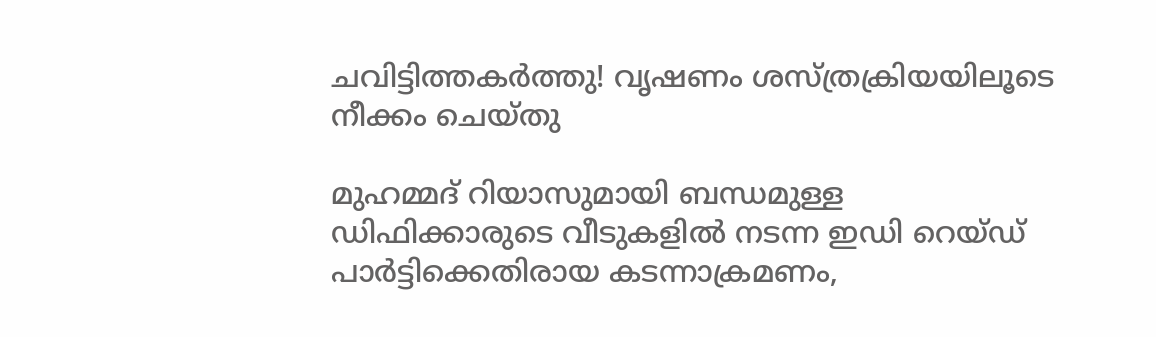ചവിട്ടിത്തകർത്തു! വൃഷണം ശസ്ത്രക്രിയയിലൂടെ നീക്കം ചെയ്തു

മുഹമ്മദ് റിയാസുമായി ബന്ധമുള്ള ഡിഫിക്കാരുടെ വീടുകളിൽ നടന്ന ഇഡി റെയ്ഡ് പാർട്ടിക്കെതിരായ കടന്നാക്രമണം,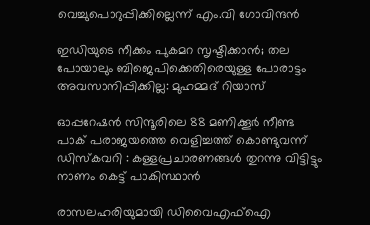വെച്ചുപൊറുപ്പിക്കില്ലെന്ന് എം.വി ഗോവിന്ദൻ

ഇഡിയുടെ നീക്കം പുകമറ സൃഷ്ടിക്കാൻ; തല പോയാലും ബിജെപിക്കെതിരെയുള്ള പോരാട്ടം അവസാനിപ്പിക്കില്ല: മുഹമ്മദ് റിയാസ്

ഓപ്പറേഷൻ സിന്ദൂരിലെ 88 മണിക്കൂർ നീണ്ട പാക് പരാജയത്തെ വെളിച്ചത്ത് കൊണ്ടുവന്ന് ഡിസ്കവറി : കള്ളപ്രചാരണങ്ങൾ തുറന്നു വിട്ടിട്ടും നാണം കെട്ട് പാകിസ്ഥാൻ

രാസലഹരിയുമായി ഡിവൈഎഫ്ഐ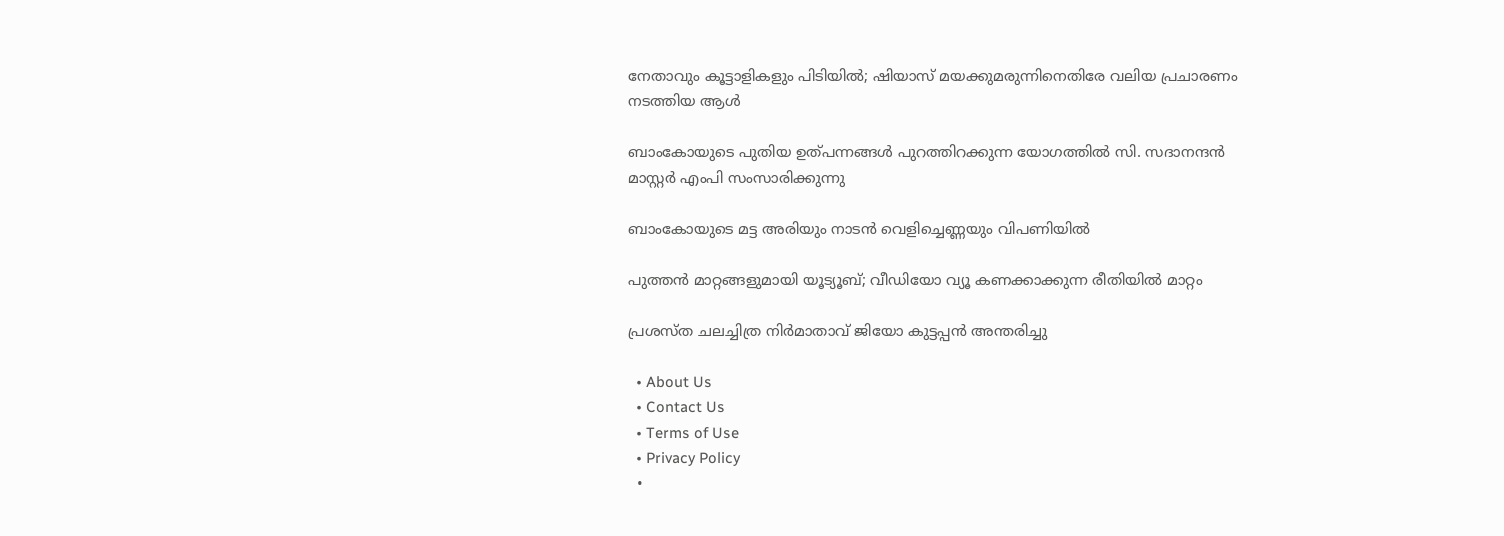നേതാവും കൂട്ടാളികളും പിടിയിൽ; ഷിയാസ് മയക്കുമരുന്നിനെതിരേ വലിയ പ്രചാരണം നടത്തിയ ആൾ

ബാംകോയുടെ പുതിയ ഉത്പന്നങ്ങള്‍ പുറത്തിറക്കുന്ന യോഗത്തില്‍ സി. സദാനന്ദന്‍ മാസ്റ്റര്‍ എംപി സംസാരിക്കുന്നു

ബാംകോയുടെ മട്ട അരിയും നാടന്‍ വെളിച്ചെണ്ണയും വിപണിയില്‍

പുത്തൻ മാറ്റങ്ങളുമായി യൂട്യൂബ്; വീഡിയോ വ്യൂ കണക്കാക്കുന്ന രീതിയിൽ മാറ്റം

പ്രശസ്ത ചലച്ചിത്ര നിർമാതാവ് ജിയോ കുട്ടപ്പൻ അന്തരിച്ചു

  • About Us
  • Contact Us
  • Terms of Use
  • Privacy Policy
  •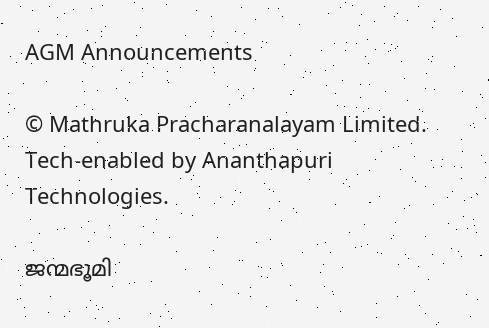AGM Announcements

© Mathruka Pracharanalayam Limited.
Tech-enabled by Ananthapuri Technologies.

ജന്മഭൂമി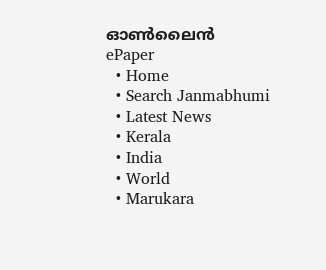ഓണ്‍ലൈന്‍
ePaper
  • Home
  • Search Janmabhumi
  • Latest News
  • Kerala
  • India
  • World
  • Marukara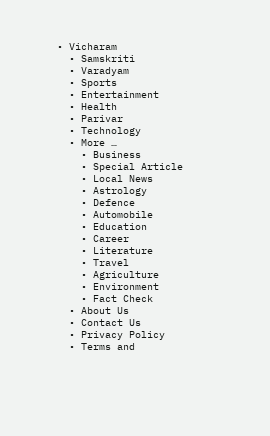• Vicharam
  • Samskriti
  • Varadyam
  • Sports
  • Entertainment
  • Health
  • Parivar
  • Technology
  • More …
    • Business
    • Special Article
    • Local News
    • Astrology
    • Defence
    • Automobile
    • Education
    • Career
    • Literature
    • Travel
    • Agriculture
    • Environment
    • Fact Check
  • About Us
  • Contact Us
  • Privacy Policy
  • Terms and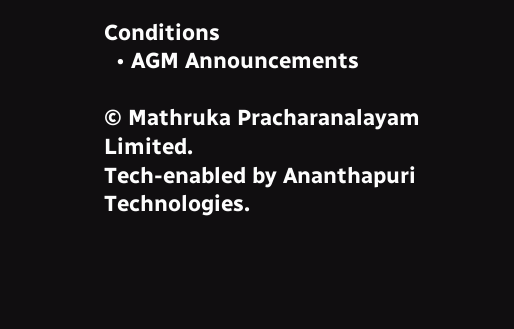Conditions
  • AGM Announcements

© Mathruka Pracharanalayam Limited.
Tech-enabled by Ananthapuri Technologies.